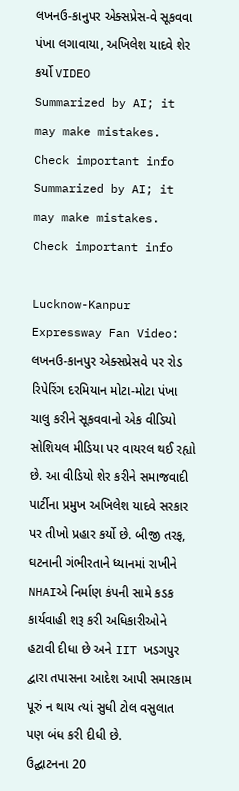લખનઉ-કાનુપર એક્સપ્રેસ-વે સૂકવવા પંખા લગાવાયા, અખિલેશ યાદવે શેર કર્યો VIDEO
Summarized by AI; it may make mistakes. Check important info
Summarized by AI; it may make mistakes. Check important info

Lucknow-Kanpur Expressway Fan Video: લખનઉ-કાનપુર એક્સપ્રેસવે પર રોડ રિપેરિંગ દરમિયાન મોટા-મોટા પંખા ચાલુ કરીને સૂકવવાનો એક વીડિયો સોશિયલ મીડિયા પર વાયરલ થઈ રહ્યો છે. આ વીડિયો શેર કરીને સમાજવાદી પાર્ટીના પ્રમુખ અખિલેશ યાદવે સરકાર પર તીખો પ્રહાર કર્યો છે. બીજી તરફ, ઘટનાની ગંભીરતાને ધ્યાનમાં રાખીને NHAIએ નિર્માણ કંપની સામે કડક કાર્યવાહી શરૂ કરી અધિકારીઓને હટાવી દીધા છે અને IIT ખડગપુર દ્વારા તપાસના આદેશ આપી સમારકામ પૂરું ન થાય ત્યાં સુધી ટોલ વસુલાત પણ બંધ કરી દીધી છે.
ઉદ્ઘાટનના 20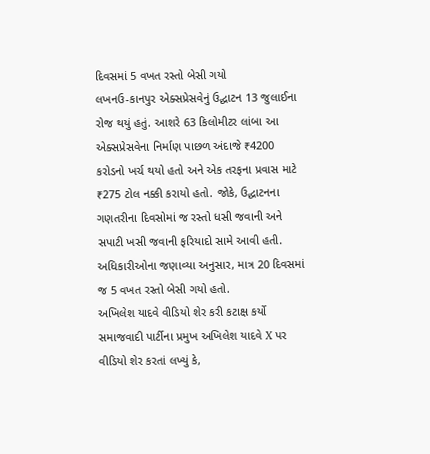દિવસમાં 5 વખત રસ્તો બેસી ગયો
લખનઉ-કાનપુર એક્સપ્રેસવેનું ઉદ્ઘાટન 13 જુલાઈના રોજ થયું હતું. આશરે 63 કિલોમીટર લાંબા આ એક્સપ્રેસવેના નિર્માણ પાછળ અંદાજે ₹4200 કરોડનો ખર્ચ થયો હતો અને એક તરફના પ્રવાસ માટે ₹275 ટોલ નક્કી કરાયો હતો. જોકે, ઉદ્ઘાટનના ગણતરીના દિવસોમાં જ રસ્તો ધસી જવાની અને સપાટી ખસી જવાની ફરિયાદો સામે આવી હતી. અધિકારીઓના જણાવ્યા અનુસાર, માત્ર 20 દિવસમાં જ 5 વખત રસ્તો બેસી ગયો હતો.
અખિલેશ યાદવે વીડિયો શેર કરી કટાક્ષ કર્યો
સમાજવાદી પાર્ટીના પ્રમુખ અખિલેશ યાદવે X પર વીડિયો શેર કરતાં લખ્યું કે,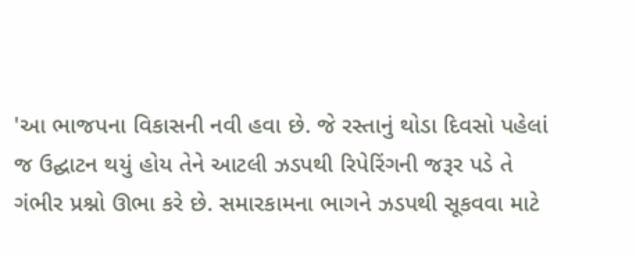'આ ભાજપના વિકાસની નવી હવા છે. જે રસ્તાનું થોડા દિવસો પહેલાં જ ઉદ્ઘાટન થયું હોય તેને આટલી ઝડપથી રિપેરિંગની જરૂર પડે તે ગંભીર પ્રશ્નો ઊભા કરે છે. સમારકામના ભાગને ઝડપથી સૂકવવા માટે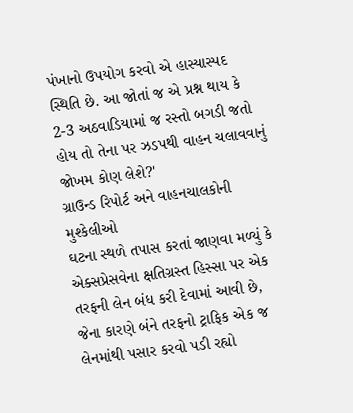પંખાનો ઉપયોગ કરવો એ હાસ્યાસ્પદ સ્થિતિ છે. આ જોતાં જ એ પ્રશ્ન થાય કે 2-3 અઠવાડિયામાં જ રસ્તો બગડી જતો હોય તો તેના પર ઝડપથી વાહન ચલાવવાનું જોખમ કોણ લેશે?'
ગ્રાઉન્ડ રિપોર્ટ અને વાહનચાલકોની મુશ્કેલીઓ
ઘટના સ્થળે તપાસ કરતાં જાણવા મળ્યું કે એક્સપ્રેસવેના ક્ષતિગ્રસ્ત હિસ્સા પર એક તરફની લેન બંધ કરી દેવામાં આવી છે, જેના કારણે બંને તરફનો ટ્રાફિક એક જ લેનમાંથી પસાર કરવો પડી રહ્યો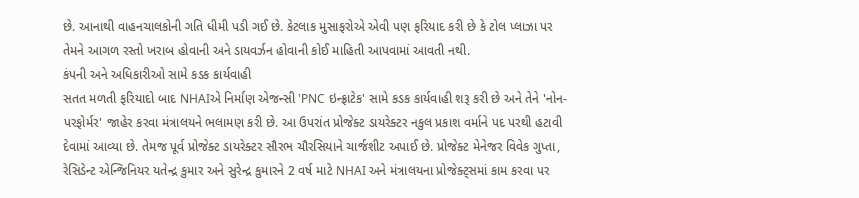છે. આનાથી વાહનચાલકોની ગતિ ધીમી પડી ગઈ છે. કેટલાક મુસાફરોએ એવી પણ ફરિયાદ કરી છે કે ટોલ પ્લાઝા પર તેમને આગળ રસ્તો ખરાબ હોવાની અને ડાયવર્ઝન હોવાની કોઈ માહિતી આપવામાં આવતી નથી.
કંપની અને અધિકારીઓ સામે કડક કાર્યવાહી
સતત મળતી ફરિયાદો બાદ NHAIએ નિર્માણ એજન્સી 'PNC ઇન્ફ્રાટેક' સામે કડક કાર્યવાહી શરૂ કરી છે અને તેને 'નોન-પરફોર્મર' જાહેર કરવા મંત્રાલયને ભલામણ કરી છે. આ ઉપરાંત પ્રોજેક્ટ ડાયરેક્ટર નકુલ પ્રકાશ વર્માને પદ પરથી હટાવી દેવામાં આવ્યા છે. તેમજ પૂર્વ પ્રોજેક્ટ ડાયરેક્ટર સૌરભ ચૌરસિયાને ચાર્જશીટ અપાઈ છે. પ્રોજેક્ટ મેનેજર વિવેક ગુપ્તા, રેસિડેન્ટ એન્જિનિયર યતેન્દ્ર કુમાર અને સુરેન્દ્ર કુમારને 2 વર્ષ માટે NHAI અને મંત્રાલયના પ્રોજેક્ટ્સમાં કામ કરવા પર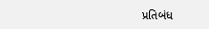પ્રતિબંધ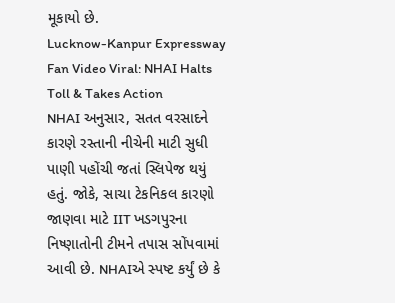મૂકાયો છે.
Lucknow-Kanpur Expressway Fan Video Viral: NHAI Halts Toll & Takes Action
NHAI અનુસાર, સતત વરસાદને કારણે રસ્તાની નીચેની માટી સુધી પાણી પહોંચી જતાં સ્લિપેજ થયું હતું. જોકે, સાચા ટેકનિકલ કારણો જાણવા માટે IIT ખડગપુરના નિષ્ણાતોની ટીમને તપાસ સોંપવામાં આવી છે. NHAIએ સ્પષ્ટ કર્યું છે કે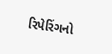રિપેરિંગનો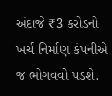અંદાજે ₹3 કરોડનો ખર્ચ નિર્માણ કંપનીએ જ ભોગવવો પડશે.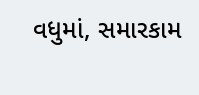વધુમાં, સમારકામ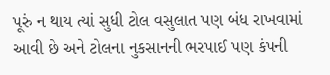પૂરું ન થાય ત્યાં સુધી ટોલ વસુલાત પણ બંધ રાખવામાં આવી છે અને ટોલના નુકસાનની ભરપાઈ પણ કંપની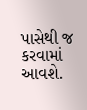પાસેથી જ કરવામાં આવશે.